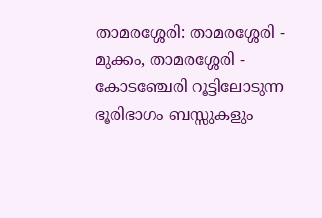താമരശ്ശേരി: താമരശ്ശേരി - മുക്കം, താമരശ്ശേരി - കോടഞ്ചേരി റൂട്ടിലോടുന്ന ഭൂരിഭാഗം ബസ്സുകളും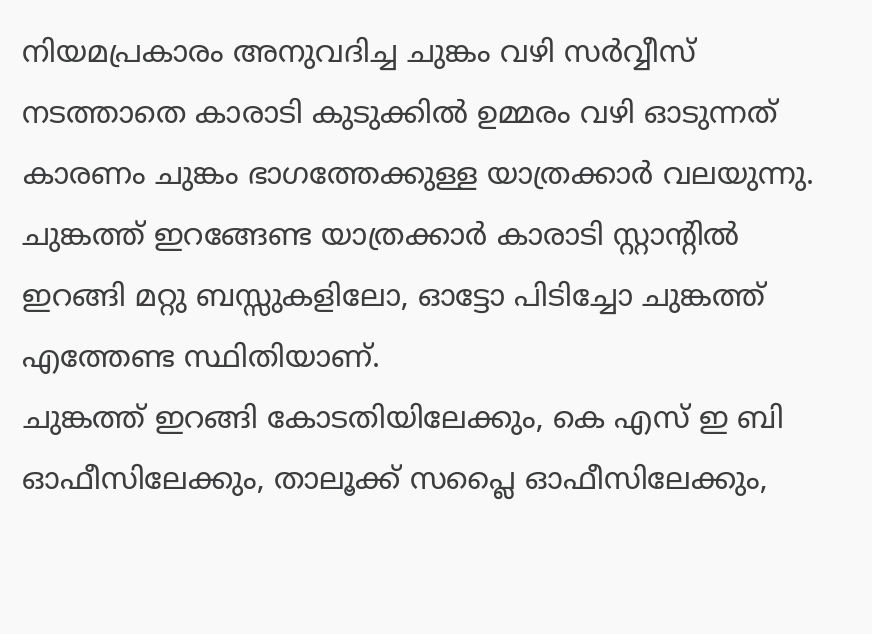നിയമപ്രകാരം അനുവദിച്ച ചുങ്കം വഴി സർവ്വീസ് നടത്താതെ കാരാടി കുടുക്കിൽ ഉമ്മരം വഴി ഓടുന്നത് കാരണം ചുങ്കം ഭാഗത്തേക്കുള്ള യാത്രക്കാർ വലയുന്നു.
ചുങ്കത്ത് ഇറങ്ങേണ്ട യാത്രക്കാർ കാരാടി സ്റ്റാൻ്റിൽ ഇറങ്ങി മറ്റു ബസ്സുകളിലോ, ഓട്ടോ പിടിച്ചോ ചുങ്കത്ത് എത്തേണ്ട സ്ഥിതിയാണ്.
ചുങ്കത്ത് ഇറങ്ങി കോടതിയിലേക്കും, കെ എസ് ഇ ബി ഓഫീസിലേക്കും, താലൂക്ക് സപ്ലൈ ഓഫീസിലേക്കും,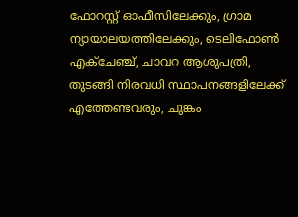ഫോറസ്റ്റ് ഓഫീസിലേക്കും, ഗ്രാമ ന്യായാലയത്തിലേക്കും, ടെലിഫോൺ എക്ചേഞ്ച്, ചാവറ ആശുപത്രി, തുടങ്ങി നിരവധി സ്ഥാപനങ്ങളിലേക്ക് എത്തേണ്ടവരും, ചുങ്കം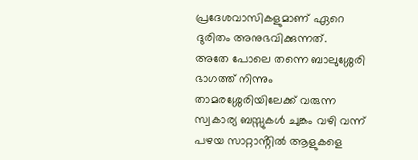പ്രദേശവാസികളുമാണ് ഏറെ ദുരിതം അനുഭവിക്കുന്നത്.
അതേ പോലെ തന്നെ ബാലുശ്ശേരി ഭാഗത്ത് നിന്നും താമരശ്ശേരിയിലേക്ക് വരുന്ന സ്വകാര്യ ബസ്സുകൾ ചുങ്കം വഴി വന്ന് പഴയ സാറ്റാൻ്റിൽ ആളുകളെ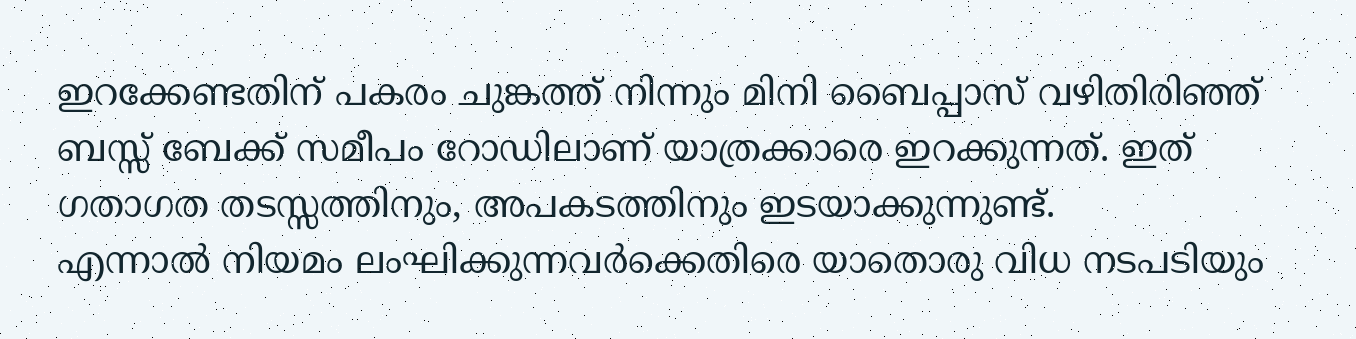ഇറക്കേണ്ടതിന് പകരം ചുങ്കത്ത് നിന്നും മിനി ബൈപ്പാസ് വഴിതിരിഞ്ഞ് ബസ്സ് ബേക്ക് സമീപം റോഡിലാണ് യാത്രക്കാരെ ഇറക്കുന്നത്. ഇത് ഗതാഗത തടസ്സത്തിനും, അപകടത്തിനും ഇടയാക്കുന്നുണ്ട്.
എന്നാൽ നിയമം ലംഘിക്കുന്നവർക്കെതിരെ യാതൊരു വിധ നടപടിയും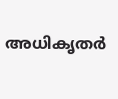അധികൃതർ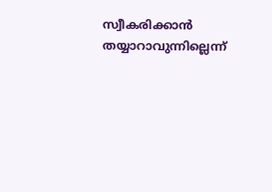സ്വീകരിക്കാൻ തയ്യാറാവുന്നില്ലെന്ന്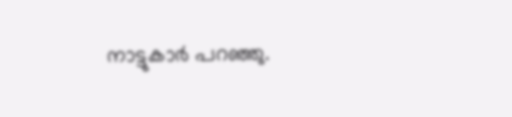നാട്ടുകാർ പറഞ്ഞു.